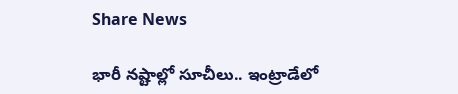Share News

భారీ నష్టాల్లో సూచీలు.. ఇంట్రాడేలో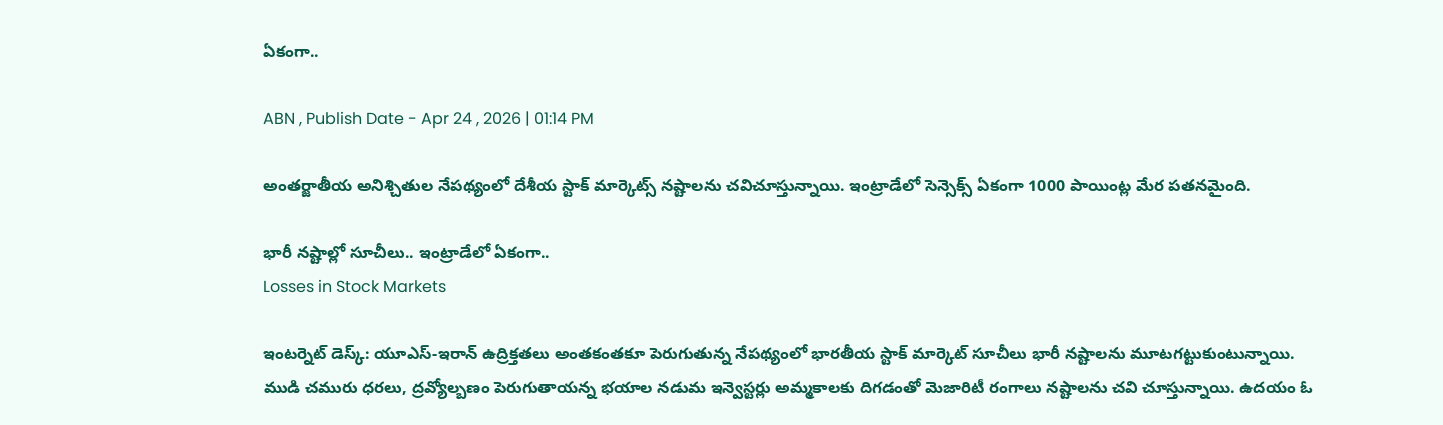ఏకంగా..

ABN , Publish Date - Apr 24 , 2026 | 01:14 PM

అంతర్జాతీయ అనిశ్చితుల నేపథ్యంలో దేశీయ స్టాక్ మార్కెట్స్‌ నష్టాలను చవిచూస్తున్నాయి. ఇంట్రాడేలో సెన్సెక్స్ ఏకంగా 1000 పాయింట్ల మేర పతనమైంది.

భారీ నష్టాల్లో సూచీలు.. ఇంట్రాడేలో ఏకంగా..
Losses in Stock Markets

ఇంటర్నెట్ డెస్క్: యూఎస్-ఇరాన్ ఉద్రిక్తతలు అంతకంతకూ పెరుగుతున్న నేపథ్యంలో భారతీయ స్టాక్ మార్కెట్ సూచీలు భారీ నష్టాలను మూటగట్టుకుంటున్నాయి. ముడి చమురు ధరలు, ద్రవ్యోల్బణం పెరుగుతాయన్న భయాల నడుమ ఇన్వెస్టర్లు అమ్మకాలకు దిగడంతో మెజారిటీ రంగాలు నష్టాలను చవి చూస్తున్నాయి. ఉదయం ఓ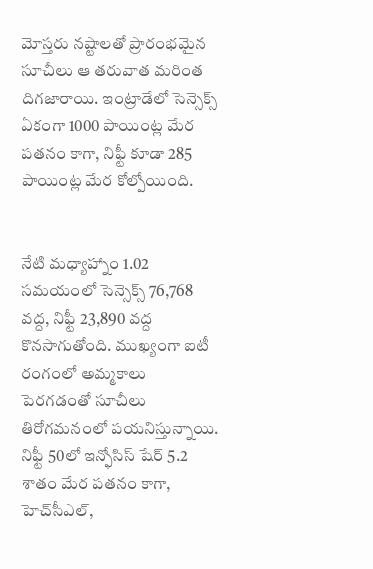మోస్తరు నష్టాలతో ప్రారంభమైన సూచీలు ఆ తరువాత మరింత దిగజారాయి. ఇంట్రాడేలో సెన్సెక్స్ ఏకంగా 1000 పాయింట్ల మేర పతనం కాగా, నిఫ్టీ కూడా 285 పాయింట్ల మేర కోల్పోయింది.


నేటి మధ్యాహ్నాం 1.02 సమయంలో సెన్సెక్స్ 76,768 వద్ద, నిఫ్టీ 23,890 వద్ద కొనసాగుతోంది. ముఖ్యంగా ఐటీ రంగంలో అమ్మకాలు పెరగడంతో సూచీలు తిరోగమనంలో పయనిస్తున్నాయి. నిఫ్టీ 50లో ఇన్ఫోసిస్ షేర్ 5.2 శాతం మేర పతనం కాగా, హెచ్‌సీఎల్,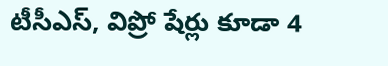టీసీఎస్, విప్రో షేర్లు కూడా 4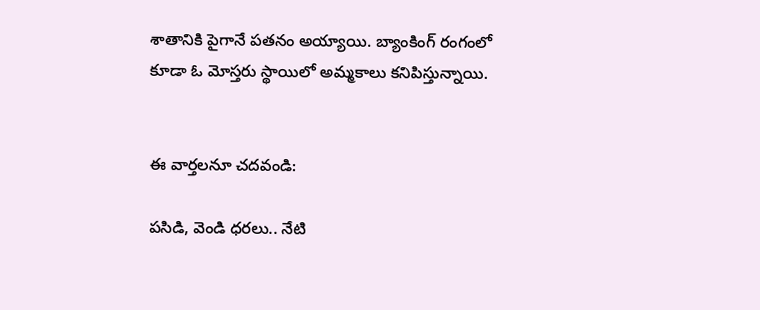శాతానికి పైగానే పతనం అయ్యాయి. బ్యాంకింగ్ రంగంలో కూడా ఓ మోస్తరు స్థాయిలో అమ్మకాలు కనిపిస్తున్నాయి.


ఈ వార్తలనూ చదవండి:

పసిడి, వెండి ధరలు.. నేటి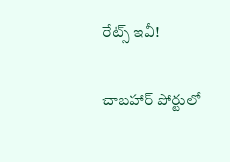రేట్స్ ఇవీ!

చాబహార్ పోర్టులో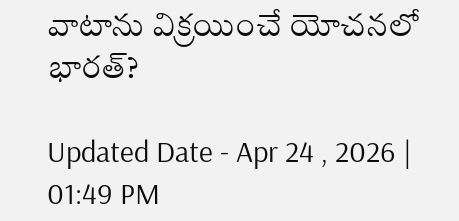వాటాను విక్రయించే యోచనలో భారత్?

Updated Date - Apr 24 , 2026 | 01:49 PM